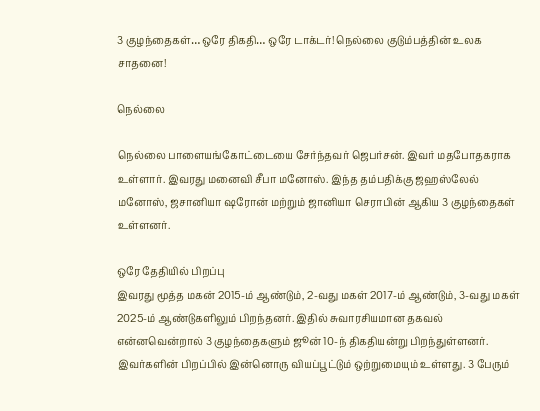3 குழந்தைகள்… ஒரே திகதி… ஒரே டாக்டர்! நெல்லை குடும்பத்தின் உலக சாதனை!

நெல்லை

நெல்லை பாளையங்கோட்டையை சேர்ந்தவர் ஜெபர்சன். இவர் மதபோதகராக உள்ளார். இவரது மனைவி சீபா மனோஸ். இந்த தம்பதிக்கு ஜஹஸ்லேல் மனோஸ், ஜசானியா ஷரோன் மற்றும் ஜானியா செராபின் ஆகிய 3 குழந்தைகள் உள்ளனர்.

ஒரே தேதியில் பிறப்பு
இவரது மூத்த மகன் 2015-ம் ஆண்டும், 2-வது மகள் 2017-ம் ஆண்டும், 3-வது மகள் 2025-ம் ஆண்டுகளிலும் பிறந்தனர். இதில் சுவாரசியமான தகவல் என்னவென்றால் 3 குழந்தைகளும் ஜூன் 10-ந் திகதியன்று பிறந்துள்ளனர். இவர்களின் பிறப்பில் இன்னொரு வியப்பூட்டும் ஒற்றுமையும் உள்ளது. 3 பேரும்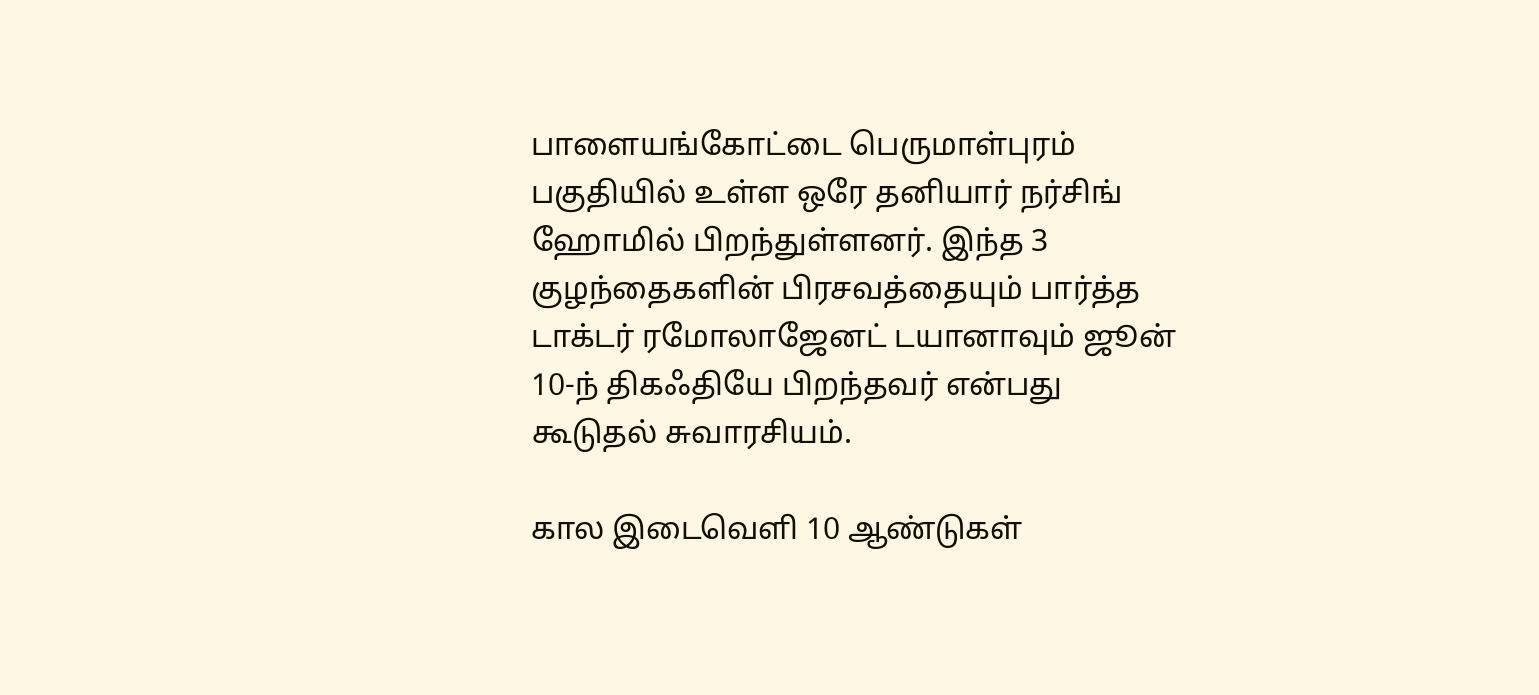பாளையங்கோட்டை பெருமாள்புரம் பகுதியில் உள்ள ஒரே தனியார் நர்சிங் ஹோமில் பிறந்துள்ளனர். இந்த 3 குழந்தைகளின் பிரசவத்தையும் பார்த்த டாக்டர் ரமோலாஜேனட் டயானாவும் ஜூன் 10-ந் திகஃதியே பிறந்தவர் என்பது கூடுதல் சுவாரசியம்.

கால இடைவெளி 10 ஆண்டுகள்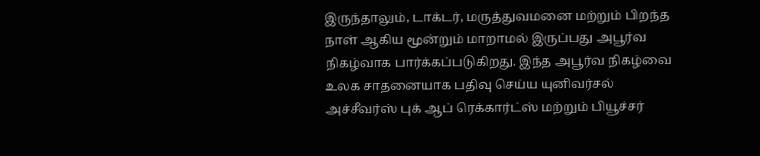இருந்தாலும், டாக்டர், மருத்துவமனை மற்றும் பிறந்த நாள் ஆகிய மூன்றும் மாறாமல் இருப்பது அபூர்வ நிகழ்வாக பார்க்கப்படுகிறது. இந்த அபூர்வ நிகழ்வை உலக சாதனையாக பதிவு செய்ய யுனிவர்சல் அச்சீவர்ஸ் புக் ஆப் ரெக்கார்ட்ஸ் மற்றும் பியூச்சர்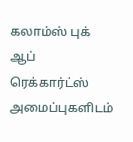கலாம்ஸ் புக் ஆப் ரெக்கார்ட்ஸ் அமைப்புகளிடம்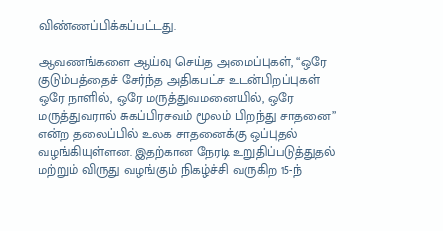விண்ணப்பிக்கப்பட்டது.

ஆவணங்களை ஆய்வு செய்த அமைப்புகள், “ஒரே குடும்பத்தைச் சேர்ந்த அதிகபட்ச உடன்பிறப்புகள் ஒரே நாளில், ஒரே மருத்துவமனையில், ஒரே மருத்துவரால் சுகப்பிரசவம் மூலம் பிறந்து சாதனை” என்ற தலைப்பில் உலக சாதனைக்கு ஒப்புதல் வழங்கியுள்ளன. இதற்கான நேரடி உறுதிப்படுத்துதல் மற்றும் விருது வழங்கும் நிகழ்ச்சி வருகிற 15-ந்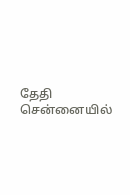தேதி சென்னையில்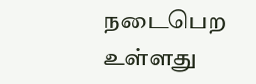நடைபெற உள்ளது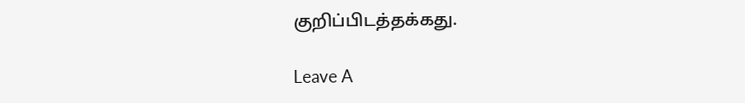குறிப்பிடத்தக்கது.

Leave A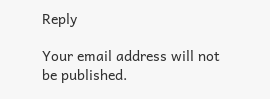Reply

Your email address will not be published.